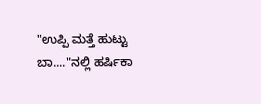"ಉಪ್ಪಿ ಮತ್ತೆ ಹುಟ್ಟು ಬಾ...."ನಲ್ಲಿ ಹರ್ಷಿಕಾ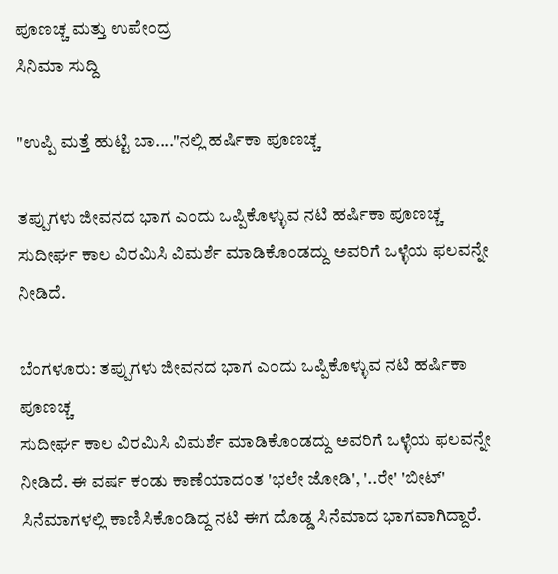ಪೂಣಚ್ಚ ಮತ್ತು ಉಪೇಂದ್ರ
ಸಿನಿಮಾ ಸುದ್ದಿ

"ಉಪ್ಪಿ ಮತ್ತೆ ಹುಟ್ಟಿ ಬಾ...."ನಲ್ಲಿ ಹರ್ಷಿಕಾ ಪೂಣಚ್ಚ

ತಪ್ಪುಗಳು ಜೀವನದ ಭಾಗ ಎಂದು ಒಪ್ಪಿಕೊಳ್ಳುವ ನಟಿ ಹರ್ಷಿಕಾ ಪೂಣಚ್ಚ ಸುದೀರ್ಘ ಕಾಲ ವಿರಮಿಸಿ ವಿಮರ್ಶೆ ಮಾಡಿಕೊಂಡದ್ದು ಅವರಿಗೆ ಒಳ್ಳೆಯ ಫಲವನ್ನೇ ನೀಡಿದೆ.

ಬೆಂಗಳೂರು: ತಪ್ಪುಗಳು ಜೀವನದ ಭಾಗ ಎಂದು ಒಪ್ಪಿಕೊಳ್ಳುವ ನಟಿ ಹರ್ಷಿಕಾ ಪೂಣಚ್ಚ
ಸುದೀರ್ಘ ಕಾಲ ವಿರಮಿಸಿ ವಿಮರ್ಶೆ ಮಾಡಿಕೊಂಡದ್ದು ಅವರಿಗೆ ಒಳ್ಳೆಯ ಫಲವನ್ನೇ ನೀಡಿದೆ. ಈ ವರ್ಷ ಕಂಡು ಕಾಣೆಯಾದಂತ 'ಭಲೇ ಜೋಡಿ', '..ರೇ' 'ಬೀಟ್' ಸಿನೆಮಾಗಳಲ್ಲಿ ಕಾಣಿಸಿಕೊಂಡಿದ್ದ ನಟಿ ಈಗ ದೊಡ್ಡ ಸಿನೆಮಾದ ಭಾಗವಾಗಿದ್ದಾರೆ.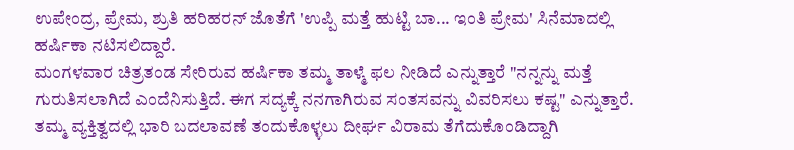ಉಪೇಂದ್ರ, ಪ್ರೇಮ, ಶ್ರುತಿ ಹರಿಹರನ್ ಜೊತೆಗೆ 'ಉಪ್ಪಿ ಮತ್ತೆ ಹುಟ್ಟಿ ಬಾ... ಇಂತಿ ಪ್ರೇಮ' ಸಿನೆಮಾದಲ್ಲಿ ಹರ್ಷಿಕಾ ನಟಿಸಲಿದ್ದಾರೆ.
ಮಂಗಳವಾರ ಚಿತ್ರತಂಡ ಸೇರಿರುವ ಹರ್ಷಿಕಾ ತಮ್ಮ ತಾಳ್ಮೆ ಫಲ ನೀಡಿದೆ ಎನ್ನುತ್ತಾರೆ "ನನ್ನನ್ನು ಮತ್ತೆ ಗುರುತಿಸಲಾಗಿದೆ ಎಂದೆನಿಸುತ್ತಿದೆ. ಈಗ ಸದ್ಯಕ್ಕೆ ನನಗಾಗಿರುವ ಸಂತಸವನ್ನು ವಿವರಿಸಲು ಕಷ್ಟ" ಎನ್ನುತ್ತಾರೆ.
ತಮ್ಮ ವ್ಯಕ್ತಿತ್ವದಲ್ಲಿ ಭಾರಿ ಬದಲಾವಣೆ ತಂದುಕೊಳ್ಳಲು ದೀರ್ಘ ವಿರಾಮ ತೆಗೆದುಕೊಂಡಿದ್ದಾಗಿ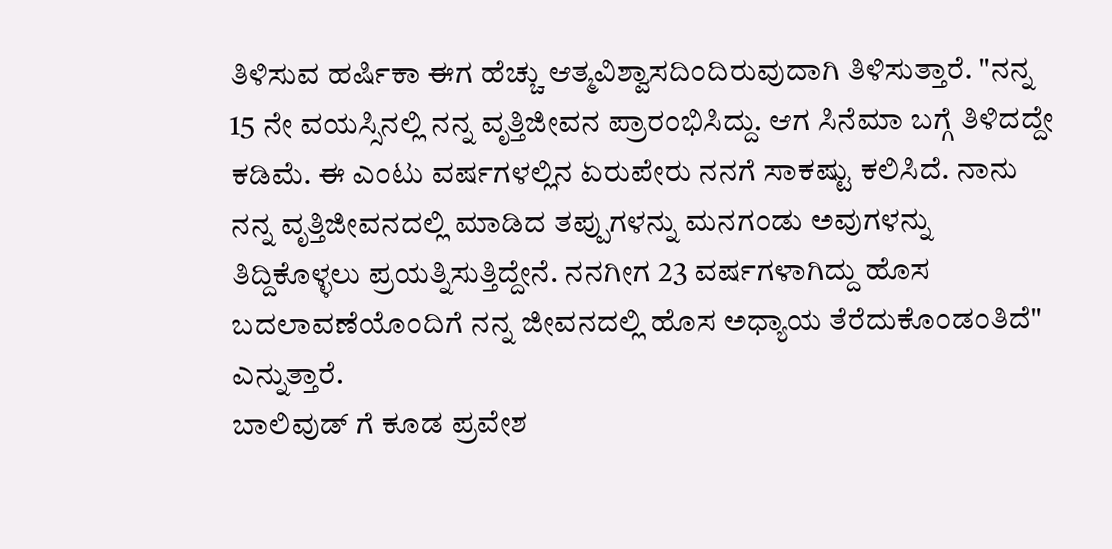ತಿಳಿಸುವ ಹರ್ಷಿಕಾ ಈಗ ಹೆಚ್ಚು ಆತ್ಮವಿಶ್ವಾಸದಿಂದಿರುವುದಾಗಿ ತಿಳಿಸುತ್ತಾರೆ. "ನನ್ನ 15 ನೇ ವಯಸ್ಸಿನಲ್ಲಿ ನನ್ನ ವೃತ್ತಿಜೀವನ ಪ್ರಾರಂಭಿಸಿದ್ದು. ಆಗ ಸಿನೆಮಾ ಬಗ್ಗೆ ತಿಳಿದದ್ದೇ ಕಡಿಮೆ. ಈ ಎಂಟು ವರ್ಷಗಳಲ್ಲಿನ ಏರುಪೇರು ನನಗೆ ಸಾಕಷ್ಟು ಕಲಿಸಿದೆ. ನಾನು ನನ್ನ ವೃತ್ತಿಜೀವನದಲ್ಲಿ ಮಾಡಿದ ತಪ್ಪುಗಳನ್ನು ಮನಗಂಡು ಅವುಗಳನ್ನು ತಿದ್ದಿಕೊಳ್ಳಲು ಪ್ರಯತ್ನಿಸುತ್ತಿದ್ದೇನೆ. ನನಗೀಗ 23 ವರ್ಷಗಳಾಗಿದ್ದು ಹೊಸ ಬದಲಾವಣೆಯೊಂದಿಗೆ ನನ್ನ ಜೀವನದಲ್ಲಿ ಹೊಸ ಅಧ್ಯಾಯ ತೆರೆದುಕೊಂಡಂತಿದೆ" ಎನ್ನುತ್ತಾರೆ.
ಬಾಲಿವುಡ್ ಗೆ ಕೂಡ ಪ್ರವೇಶ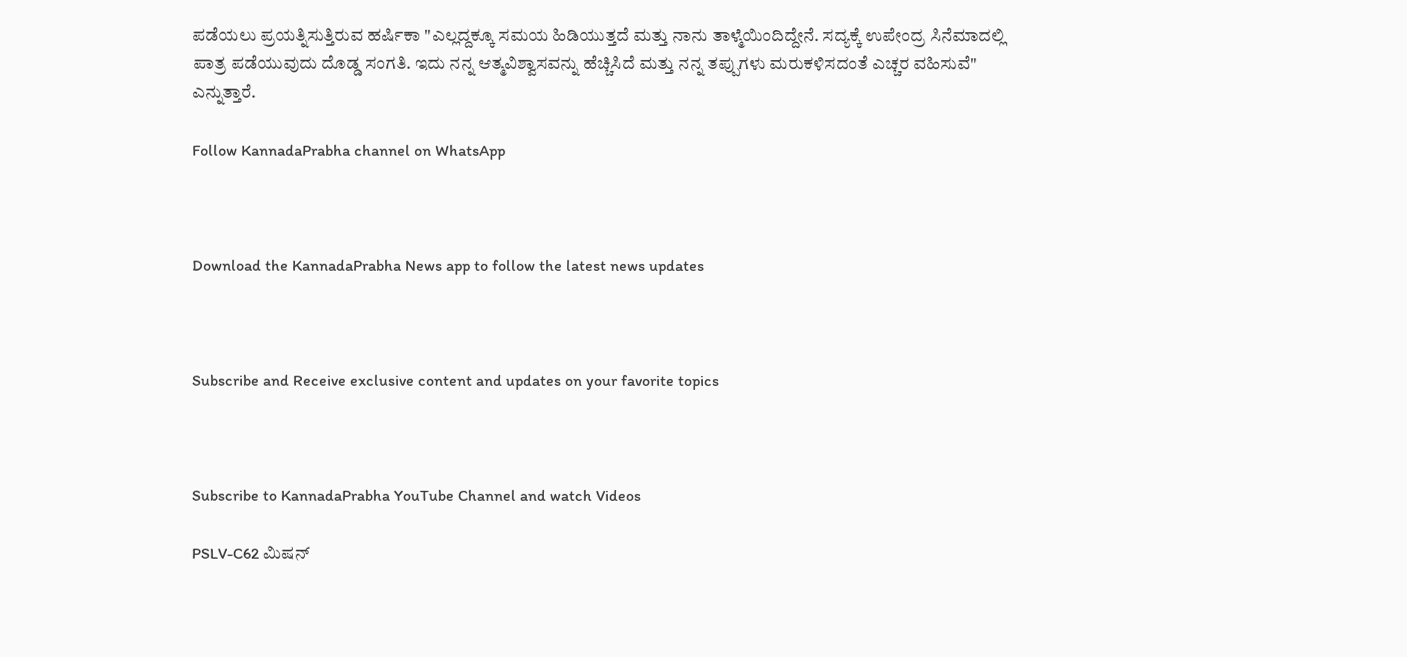ಪಡೆಯಲು ಪ್ರಯತ್ನಿಸುತ್ತಿರುವ ಹರ್ಷಿಕಾ "ಎಲ್ಲದ್ದಕ್ಕೂ ಸಮಯ ಹಿಡಿಯುತ್ತದೆ ಮತ್ತು ನಾನು ತಾಳ್ಮೆಯಿಂದಿದ್ದೇನೆ. ಸದ್ಯಕ್ಕೆ ಉಪೇಂದ್ರ ಸಿನೆಮಾದಲ್ಲಿ ಪಾತ್ರ ಪಡೆಯುವುದು ದೊಡ್ಡ ಸಂಗತಿ. ಇದು ನನ್ನ ಆತ್ಮವಿಶ್ವಾಸವನ್ನು ಹೆಚ್ಚಿಸಿದೆ ಮತ್ತು ನನ್ನ ತಪ್ಪುಗಳು ಮರುಕಳಿಸದಂತೆ ಎಚ್ಚರ ವಹಿಸುವೆ" ಎನ್ನುತ್ತಾರೆ.

Follow KannadaPrabha channel on WhatsApp



Download the KannadaPrabha News app to follow the latest news updates



Subscribe and Receive exclusive content and updates on your favorite topics



Subscribe to KannadaPrabha YouTube Channel and watch Videos

PSLV-C62 ಮಿಷನ್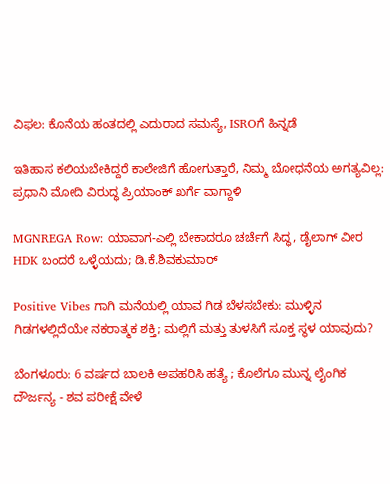ವಿಫಲ: ಕೊನೆಯ ಹಂತದಲ್ಲಿ ಎದುರಾದ ಸಮಸ್ಯೆ, ISROಗೆ ಹಿನ್ನಡೆ

ಇತಿಹಾಸ ಕಲಿಯಬೇಕಿದ್ದರೆ ಕಾಲೇಜಿಗೆ ಹೋಗುತ್ತಾರೆ, ನಿಮ್ಮ ಬೋಧನೆಯ ಅಗತ್ಯವಿಲ್ಲ: ಪ್ರಧಾನಿ ಮೋದಿ ವಿರುದ್ಧ ಪ್ರಿಯಾಂಕ್ ಖರ್ಗೆ ವಾಗ್ದಾಳಿ

MGNREGA Row: ಯಾವಾಗ-ಎಲ್ಲಿ ಬೇಕಾದರೂ ಚರ್ಚೆಗೆ ಸಿದ್ಧ, ಡೈಲಾಗ್‌ ವೀರ HDK ಬಂದರೆ ಒಳ್ಳೆಯದು; ಡಿ.ಕೆ.ಶಿವಕುಮಾರ್

Positive Vibes ಗಾಗಿ ಮನೆಯಲ್ಲಿ ಯಾವ ಗಿಡ ಬೆಳಸಬೇಕು: ಮುಳ್ಳಿನ ಗಿಡಗಳಲ್ಲಿದೆಯೇ ನಕರಾತ್ಮಕ ಶಕ್ತಿ; ಮಲ್ಲಿಗೆ ಮತ್ತು ತುಳಸಿಗೆ ಸೂಕ್ತ ಸ್ಥಳ ಯಾವುದು?

ಬೆಂಗಳೂರು: 6 ವರ್ಷದ ಬಾಲಕಿ ಅಪಹರಿಸಿ ಹತ್ಯೆ ; ಕೊಲೆಗೂ ಮುನ್ನ ಲೈಂಗಿಕ ದೌರ್ಜನ್ಯ - ಶವ ಪರೀಕ್ಷೆ ವೇಳೆ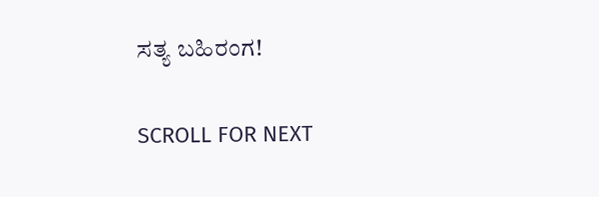ಸತ್ಯ ಬಹಿರಂಗ!

SCROLL FOR NEXT